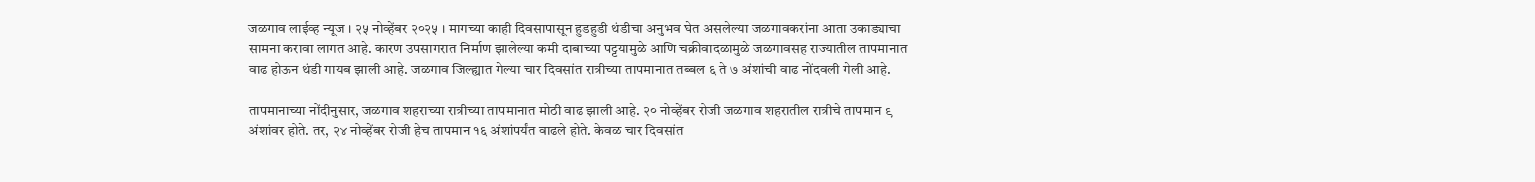जळगाव लाईव्ह न्यूज । २५ नोव्हेंबर २०२५ । मागच्या काही दिवसापासून हुडहुडी थंडीचा अनुभव घेत असलेल्या जळगावकरांना आता उकाड्याचा सामना करावा लागत आहे. कारण उपसागरात निर्माण झालेल्या कमी दाबाच्या पट्टयामुळे आणि चक्रीवादळामुळे जळगावसह राज्यातील तापमानात वाढ होऊन थंडी गायब झाली आहे. जळगाव जिल्ह्यात गेल्या चार दिवसांत रात्रीच्या तापमानात तब्बल ६ ते ७ अंशांची वाढ नोंदवली गेली आहे.

तापमानाच्या नोंदीनुसार, जळगाव शहराच्या रात्रीच्या तापमानात मोठी वाढ झाली आहे. २० नोव्हेंबर रोजी जळगाव शहरातील रात्रीचे तापमान ९ अंशांवर होते. तर, २४ नोव्हेंबर रोजी हेच तापमान १६ अंशांपर्यंत वाढले होते. केवळ चार दिवसांत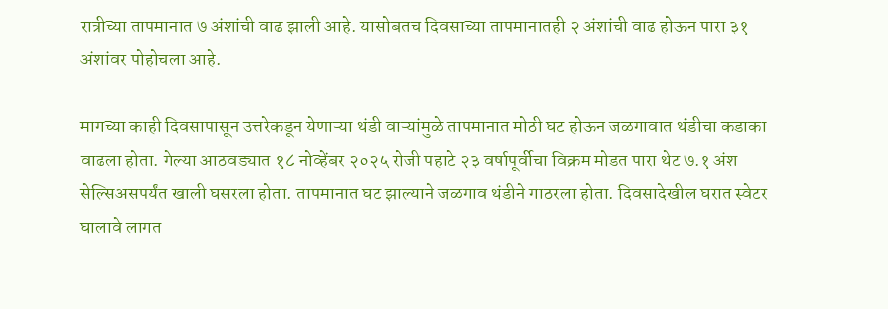रात्रीच्या तापमानात ७ अंशांची वाढ झाली आहे. यासोबतच दिवसाच्या तापमानातही २ अंशांची वाढ होऊन पारा ३१ अंशांवर पोहोचला आहे.

मागच्या काही दिवसापासून उत्तरेकडून येणाऱ्या थंडी वाऱ्यांमुळे तापमानात मोठी घट होऊन जळगावात थंडीचा कडाका वाढला होता. गेल्या आठवड्यात १८ नोव्हेंबर २०२५ रोजी पहाटे २३ वर्षापूर्वीचा विक्रम मोडत पारा थेट ७.१ अंश सेल्सिअसपर्यंत खाली घसरला होता. तापमानात घट झाल्याने जळगाव थंडीने गाठरला होता. दिवसादेखील घरात स्वेटर घालावे लागत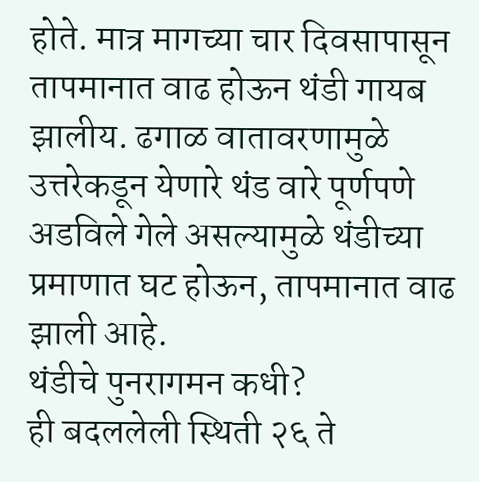होते. मात्र मागच्या चार दिवसापासून तापमानात वाढ होऊन थंडी गायब झालीय. ढगाळ वातावरणामुळे उत्तरेकडून येणारे थंड वारे पूर्णपणे अडविले गेले असल्यामुळे थंडीच्या प्रमाणात घट होऊन, तापमानात वाढ झाली आहे.
थंडीचे पुनरागमन कधी?
ही बदललेली स्थिती २६ ते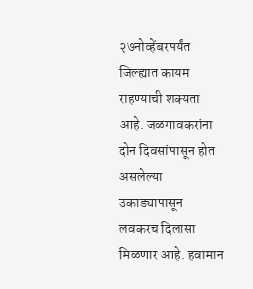२७नोव्हेंबरपर्यंत जिल्ह्यात कायम राहण्याची शक्यता आहे. जळगावकरांना दोन दिवसांपासून होत असलेल्या उकाड्यापासून लवकरच दिलासा मिळणार आहे. हवामान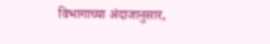विभागाच्या अंदाजानुसार,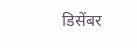डिसेंबर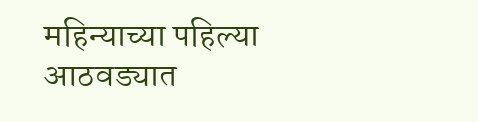महिन्याच्या पहिल्या आठवड्यात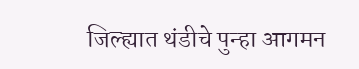जिल्ह्यात थंडीचे पुन्हा आगमन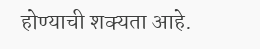होण्याची शक्यता आहे.